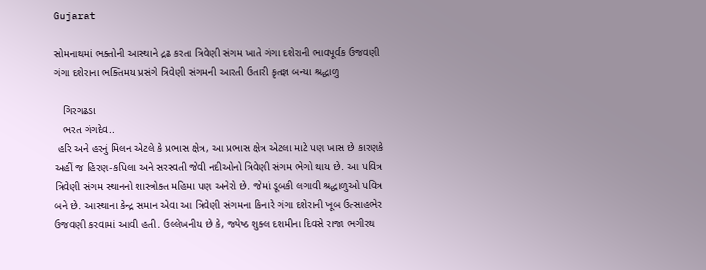Gujarat

સોમનાથમાં ભક્તોની આસ્થાને દ્રઢ કરતા ત્રિવેણી સંગમ ખાતે ગંગા દશેરાની ભાવપૂર્વક ઉજવણી ગંગા દશેરાના ભક્તિમય પ્રસંગે ત્રિવેણી સંગમની આરતી ઉતારી કૃતજ્ઞ બન્યા શ્રદ્ધાળુ

   ગિરગઢડા
   ભરત ગંગદેવ..
 હરિ અને હરનું મિલન એટલે કે પ્રભાસ ક્ષેત્ર, આ પ્રભાસ ક્ષેત્ર એટલા માટે પણ ખાસ છે કારણકે અહીં જ હિરણ-કપિલા અને સરસ્વતી જેવી નદીઓનો ત્રિવેણી સંગમ ભેગો થાય છે. આ પવિત્ર ત્રિવેણી સંગમ સ્થાનનો શાસ્ત્રોક્ત મહિમા પણ અનેરો છે. જેમાં ડૂબકી લગાવી શ્રદ્ધાળુઓ પવિત્ર બને છે. આસ્થાના કેન્દ્ર સમાન એવા આ ત્રિવેણી સંગમના કિનારે ગંગા દશેરાની ખૂબ ઉત્સાહભેર ઉજવણી કરવામાં આવી હતી. ઉલ્લેખનીય છે કે, જ્યેષ્ઠ શુક્લ દશમીના દિવસે રાજા ભગીરથ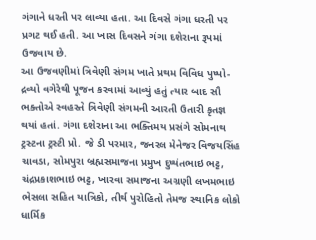ગંગાને ધરતી પર લાવ્યા હતા. આ દિવસે ગંગા ધરતી પર પ્રગટ થઈ હતી. આ ખાસ દિવસને ગંગા દશેરાના રૂપમાં ઉજવાય છે.
આ ઉજવણીમાં ત્રિવેણી સંગમ ખાતે પ્રથમ વિવિધ પુષ્પો-દ્રવ્યો વગેરેથી પૂજન કરવામાં આવ્યું હતું ત્યાર બાદ સૌ ભક્તોએ સ્વહસ્તે ત્રિવેણી સંગમની આરતી ઉતારી કૃતજ્ઞ થયાં હતાં. ગંગા દશેરાના આ ભક્તિમય પ્રસંગે સોમનાથ ટ્રસ્ટના ટ્રસ્ટી પ્રો. જે ડી પરમાર, જનરલ મેનેજર વિજયસિંહ ચાવડા, સોમપુરા બ્રહ્મસમાજના પ્રમુખ દુષ્યંતભાઇ ભટ્ટ, ચંદ્રપ્રકાશભાઇ ભટ્ટ, ખારવા સમાજના અગ્રણી લખમભાઇ ભેસલા સહિત યાત્રિકો, તીર્થ પુરોહિતો તેમજ સ્થાનિક લોકો ધાર્મિક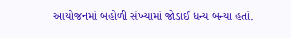આયોજનમાં બહોળી સંખ્યામાં જોડાઈ ધન્ય બન્યા હતાં.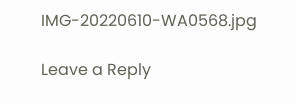IMG-20220610-WA0568.jpg

Leave a Reply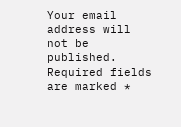Your email address will not be published. Required fields are marked *